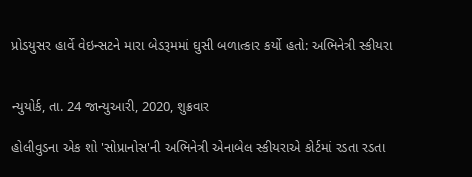પ્રોડયુસર હાર્વે વેઇન્સટને મારા બેડરૂમમાં ઘુસી બળાત્કાર કર્યો હતો: અભિનેત્રી સ્કીયરા


ન્યુયોર્ક, તા. 24 જાન્યુઆરી, 2020, શુક્રવાર

હોલીવુડના એક શો 'સોપ્રાનોસ'ની અભિનેત્રી એનાબેલ સ્કીયરાએ કોર્ટમાં રડતા રડતા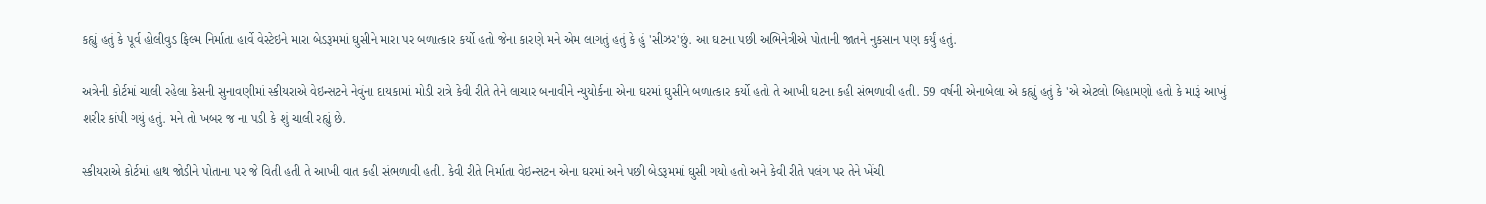કહ્યું હતું કે પૂર્વ હોલીવુડ ફિલ્મ નિર્માતા હાર્વે વેસ્ટેઇને મારા બેડરૂમમાં ઘુસીને મારા પર બળાત્કાર કર્યો હતો જેના કારણે મને એમ લાગતું હતું કે હું 'સીઝર'છું. આ ઘટના પછી અભિનેત્રીએ પોતાની જાતને નુકસાન પણ કર્યું હતું.

અત્રેની કોર્ટમાં ચાલી રહેલા કેસની સુનાવણીમાં સ્કીયરાએ વેઇન્સટને નેવુંના દાયકામાં મોડી રાત્રે કેવી રીતે તેને લાચાર બનાવીને ન્યુયોર્કના એના ઘરમાં ઘુસીને બળાત્કાર કર્યો હતો તે આખી ઘટના કહી સંભળાવી હતી. 59 વર્ષની એનાબેલા એ કહ્યું હતું કે 'એ એટલો બિહામણો હતો કે મારૂં આખું શરીર કાંપી ગયું હતું. મને તો ખબર જ ના પડી કે શું ચાલી રહ્યું છે.

સ્કીયરાએ કોર્ટમાં હાથ જોડીને પોતાના પર જે વિતી હતી તે આખી વાત કહી સંભળાવી હતી. કેવી રીતે નિર્માતા વેઇન્સટન એના ઘરમાં અને પછી બેડરૂમમાં ઘુસી ગયો હતો અને કેવી રીતે પલંગ પર તેને ખેંચી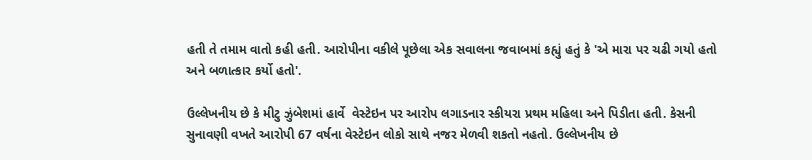હતી તે તમામ વાતો કહી હતી. આરોપીના વકીલે પૂછેલા એક સવાલના જવાબમાં કહ્યું હતું કે 'એ મારા પર ચઢી ગયો હતો અને બળાત્કાર કર્યો હતો'.

ઉલ્લેખનીય છે કે મીટુ ઝુંબેશમાં હાર્વે  વેસ્ટેઇન પર આરોપ લગાડનાર સ્કીયરા પ્રથમ મહિલા અને પિડીતા હતી. કેસની સુનાવણી વખતે આરોપી 67 વર્ષના વેસ્ટેઇન લોકો સાથે નજર મેળવી શકતો નહતો. ઉલ્લેખનીય છે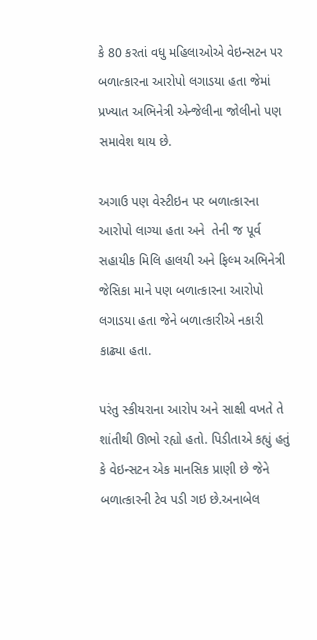કે 80 કરતાં વધુ મહિલાઓએ વેઇન્સટન પર બળાત્કારના આરોપો લગાડયા હતા જેમાં પ્રખ્યાત અભિનેત્રી એન્જેલીના જોલીનો પણ સમાવેશ થાય છે.

અગાઉ પણ વેસ્ટીઇન પર બળાત્કારના આરોપો લાગ્યા હતા અને  તેની જ પૂર્વ સહાયીક મિલિ હાલયી અને ફિલ્મ અભિનેત્રી જેસિકા માને પણ બળાત્કારના આરોપો લગાડયા હતા જેને બળાત્કારીએ નકારી કાઢ્યા હતા.

પરંતુ સ્કીયરાના આરોપ અને સાક્ષી વખતે તે શાંતીથી ઊભો રહ્યો હતો. પિડીતાએ કહ્યું હતું કે વેઇન્સટન એક માનસિક પ્રાણી છે જેને બળાત્કારની ટેવ પડી ગઇ છે.અનાબેલ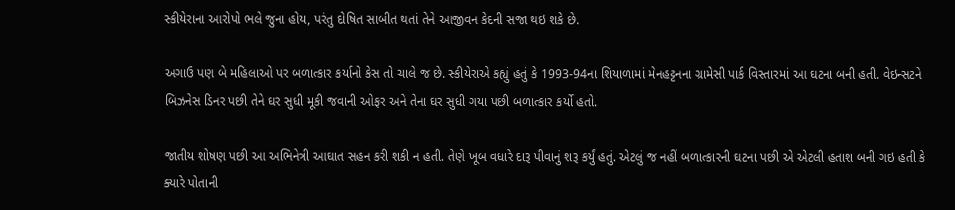સ્કીયેરાના આરોપો ભલે જુના હોય, પરંતુ દોષિત સાબીત થતાં તેને આજીવન કેદની સજા થઇ શકે છે.

અગાઉ પણ બે મહિલાઓ પર બળાત્કાર કર્યાનો કેસ તો ચાલે જ છે. સ્કીયેરાએ કહ્યું હતું કે 1993-94ના શિયાળામાં મેનહટ્ટનના ગ્રામેસી પાર્ક વિસ્તારમાં આ ઘટના બની હતી. વેઇન્સટને બિઝનેસ ડિનર પછી તેને ઘર સુધી મૂકી જવાની ઓફર અને તેના ઘર સુધી ગયા પછી બળાત્કાર કર્યો હતો.

જાતીય શોષણ પછી આ અભિનેત્રી આઘાત સહન કરી શકી ન હતી. તેણે ખૂબ વધારે દારૂ પીવાનું શરૂ કર્યું હતું. એટલું જ નહીં બળાત્કારની ઘટના પછી એ એટલી હતાશ બની ગઇ હતી કે ક્યારે પોતાની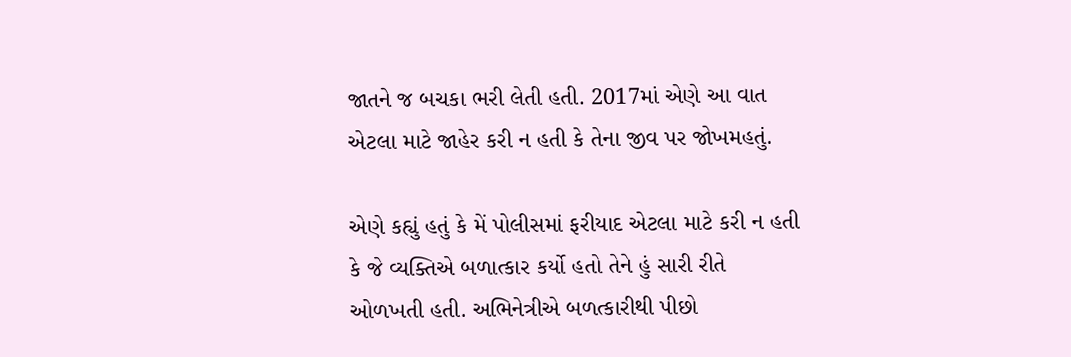જાતને જ બચકા ભરી લેતી હતી. 2017માં એણે આ વાત એટલા માટે જાહેર કરી ન હતી કે તેના જીવ પર જોખમહતું.

એણે કહ્યું હતું કે મેં પોલીસમાં ફરીયાદ એટલા માટે કરી ન હતી કે જે વ્યક્તિએ બળાત્કાર કર્યો હતો તેને હું સારી રીતે ઓળખતી હતી. અભિનેત્રીએ બળત્કારીથી પીછો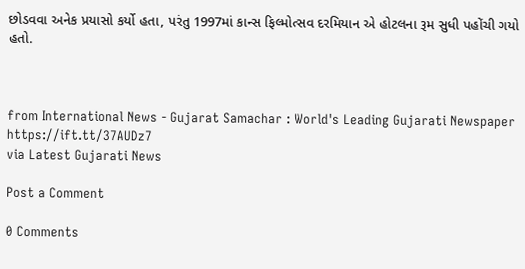છોડવવા અનેક પ્રયાસો કર્યો હતા, પરંતુ 1997માં કાન્સ ફિલ્મોત્સવ દરમિયાન એ હોટલના રૂમ સુધી પહોંચી ગયો હતો.



from International News - Gujarat Samachar : World's Leading Gujarati Newspaper https://ift.tt/37AUDz7
via Latest Gujarati News

Post a Comment

0 Comments